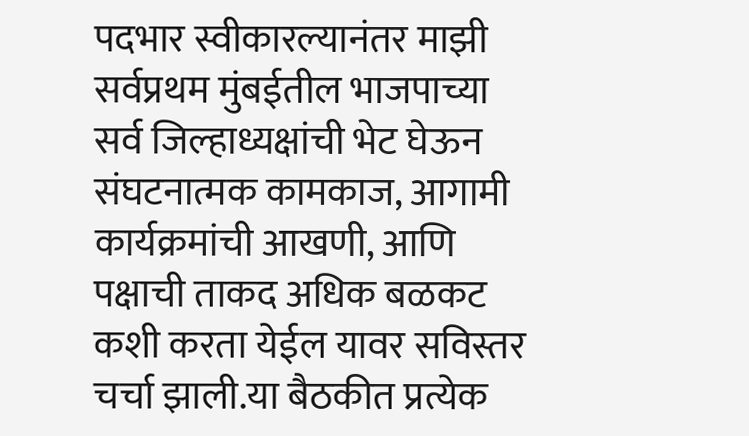पदभार स्वीकारल्यानंतर माझी सर्वप्रथम मुंबईतील भाजपाच्या सर्व जिल्हाध्यक्षांची भेट घेऊन संघटनात्मक कामकाज, आगामी कार्यक्रमांची आखणी, आणि पक्षाची ताकद अधिक बळकट कशी करता येईल यावर सविस्तर चर्चा झाली.या बैठकीत प्रत्येक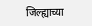जिल्ह्याच्या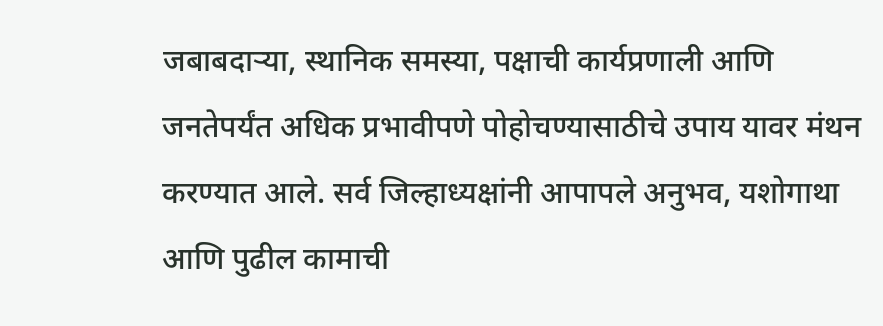जबाबदाऱ्या, स्थानिक समस्या, पक्षाची कार्यप्रणाली आणि जनतेपर्यंत अधिक प्रभावीपणे पोहोचण्यासाठीचे उपाय यावर मंथन करण्यात आले. सर्व जिल्हाध्यक्षांनी आपापले अनुभव, यशोगाथा आणि पुढील कामाची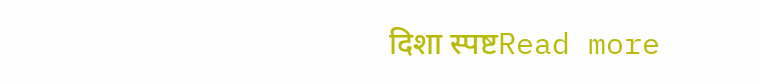दिशा स्पष्टRead more